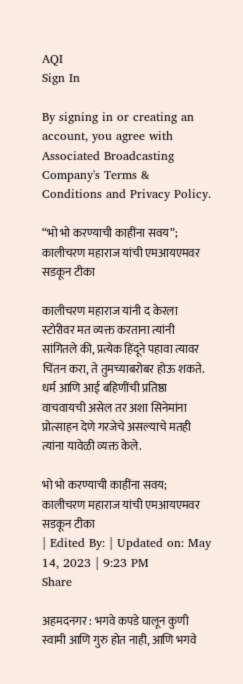AQI
Sign In

By signing in or creating an account, you agree with Associated Broadcasting Company's Terms & Conditions and Privacy Policy.

“भो भो करण्याची काहींना सवय”; कालीचरण महाराज यांची एमआयएमवर सडकून टीका

कालीचरण महाराज यांनी द केरला स्टोरीवर मत व्यक्त करताना त्यांनी सांगितले की, प्रत्येक हिंदूने पहावा त्यावर चिंतन करा, ते तुमच्याबरोबर होऊ शकते. धर्म आणि आई बहिणींची प्रतिष्ठा वाचवायची असेल तर अशा सिनेमांना प्रोत्साहन देणे गरजेचे असल्याचे मतही त्यांना यावेळी व्यक्त केले.

भो भो करण्याची काहींना सवय; कालीचरण महाराज यांची एमआयएमवर सडकून टीका
| Edited By: | Updated on: May 14, 2023 | 9:23 PM
Share

अहमदनगर : भगवे कपडे घालून कुणी स्वामी आणि गुरु होत नाही, आणि भगवे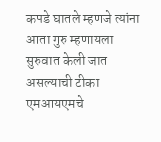कपडे घातले म्हणजे त्यांना आता गुरु म्हणायला सुरुवात केली जात असल्याची टीका एमआयएमचे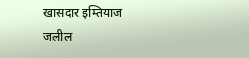खासदार इम्तियाज जलील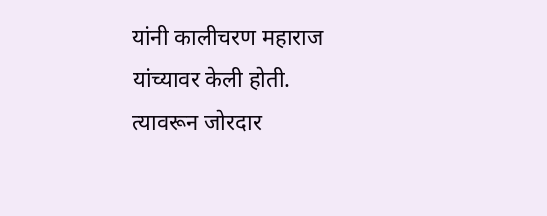यांनी कालीचरण महाराज यांच्यावर केली होती. त्यावरून जोरदार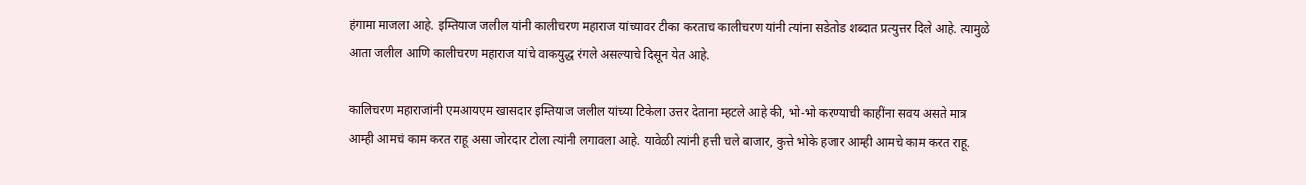हंगामा माजला आहे. इम्तियाज जलील यांनी कालीचरण महाराज यांच्यावर टीका करताच कालीचरण यांनी त्यांना सडेतोड शब्दात प्रत्युत्तर दिले आहे. त्यामुळे आता जलील आणि कालीचरण महाराज यांचे वाकयुद्ध रंगले असल्याचे दिसून येत आहे.

कालिचरण महाराजांनी एमआयएम खासदार इम्तियाज जलील यांच्या टिकेला उत्तर देताना म्हटले आहे की, भो-भो करण्याची काहींना सवय असते मात्र आम्ही आमचं काम करत राहू असा जोरदार टोला त्यांनी लगावला आहे. यावेळी त्यांनी हत्ती चले बाजार, कुत्ते भोके हजार आम्ही आमचे काम करत राहू.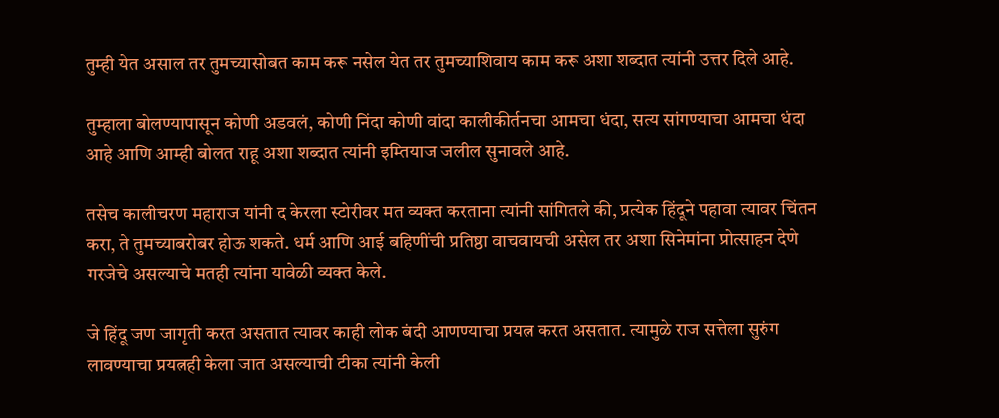तुम्ही येत असाल तर तुमच्यासोबत काम करू नसेल येत तर तुमच्याशिवाय काम करू अशा शब्दात त्यांनी उत्तर दिले आहे.

तुम्हाला बोलण्यापासून कोणी अडवलं, कोणी निंदा कोणी वांदा कालीकीर्तनचा आमचा धंदा, सत्य सांगण्याचा आमचा धंदा आहे आणि आम्ही बोलत राहू अशा शब्दात त्यांनी इम्तियाज जलील सुनावले आहे.

तसेच कालीचरण महाराज यांनी द केरला स्टोरीवर मत व्यक्त करताना त्यांनी सांगितले की, प्रत्येक हिंदूने पहावा त्यावर चिंतन करा, ते तुमच्याबरोबर होऊ शकते. धर्म आणि आई बहिणींची प्रतिष्ठा वाचवायची असेल तर अशा सिनेमांना प्रोत्साहन देणे गरजेचे असल्याचे मतही त्यांना यावेळी व्यक्त केले.

जे हिंदू जण जागृती करत असतात त्यावर काही लोक बंदी आणण्याचा प्रयत्न करत असतात. त्यामुळे राज सत्तेला सुरुंग लावण्याचा प्रयत्नही केला जात असल्याची टीका त्यांनी केली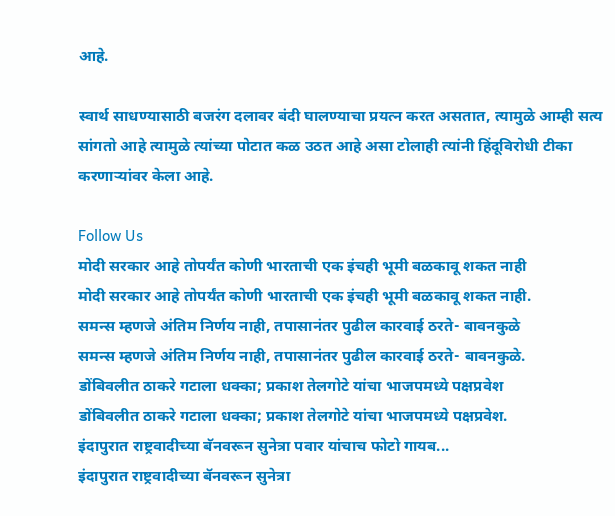आहे.

स्वार्थ साधण्यासाठी बजरंग दलावर बंदी घालण्याचा प्रयत्न करत असतात, त्यामुळे आम्ही सत्य सांगतो आहे त्यामुळे त्यांच्या पोटात कळ उठत आहे असा टोलाही त्यांनी हिंदूविरोधी टीका करणाऱ्यांवर केला आहे.

Follow Us
मोदी सरकार आहे तोपर्यंत कोणी भारताची एक इंचही भूमी बळकावू शकत नाही
मोदी सरकार आहे तोपर्यंत कोणी भारताची एक इंचही भूमी बळकावू शकत नाही.
समन्स म्हणजे अंतिम निर्णय नाही, तपासानंतर पुढील कारवाई ठरते- बावनकुळे
समन्स म्हणजे अंतिम निर्णय नाही, तपासानंतर पुढील कारवाई ठरते- बावनकुळे.
डोंबिवलीत ठाकरे गटाला धक्का; प्रकाश तेलगोटे यांचा भाजपमध्ये पक्षप्रवेश
डोंबिवलीत ठाकरे गटाला धक्का; प्रकाश तेलगोटे यांचा भाजपमध्ये पक्षप्रवेश.
इंदापुरात राष्ट्रवादीच्या बॅनवरून सुनेत्रा पवार यांचाच फोटो गायब...
इंदापुरात राष्ट्रवादीच्या बॅनवरून सुनेत्रा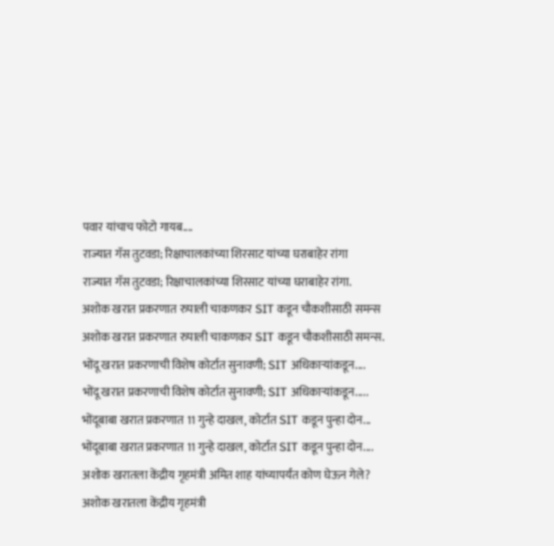पवार यांचाच फोटो गायब....
राज्यात गॅस तुटवडा; रिक्षाचालकांच्या शिरसाट यांच्या घराबाहेर रांगा
राज्यात गॅस तुटवडा; रिक्षाचालकांच्या शिरसाट यांच्या घराबाहेर रांगा.
अशोक खरात प्रकरणात रुपाली चाकणकर SIT कडून चौकशीसाठी समन्स
अशोक खरात प्रकरणात रुपाली चाकणकर SIT कडून चौकशीसाठी समन्स.
भोंदू खरात प्रकरणाची विशेष कोर्टात सुनावणी; SIT अधिकाऱ्यांकडून....
भोंदू खरात प्रकरणाची विशेष कोर्टात सुनावणी; SIT अधिकाऱ्यांकडून.....
भोंदूबाबा खरात प्रकरणात 11 गुन्हे दाखल, कोर्टात SIT कडून पुन्हा दोन...
भोंदूबाबा खरात प्रकरणात 11 गुन्हे दाखल, कोर्टात SIT कडून पुन्हा दोन....
अशोक खरातला केंद्रीय गृहमंत्री अमित शाह यांच्यापर्यंत कोण घेऊन गेले?
अशोक खरातला केंद्रीय गृहमंत्री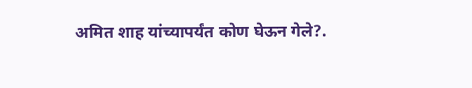अमित शाह यांच्यापर्यंत कोण घेऊन गेले?.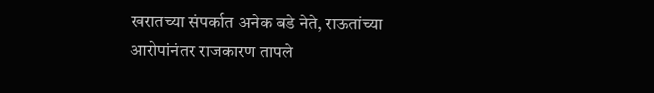खरातच्या संपर्कात अनेक बडे नेते, राऊतांच्या आरोपांनंतर राजकारण तापले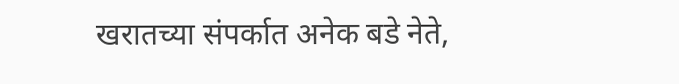खरातच्या संपर्कात अनेक बडे नेते,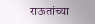राऊतांच्या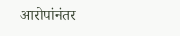आरोपांनंतर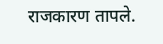राजकारण तापले.